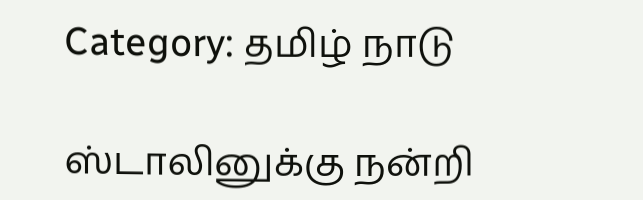Category: தமிழ் நாடு

ஸ்டாலினுக்கு நன்றி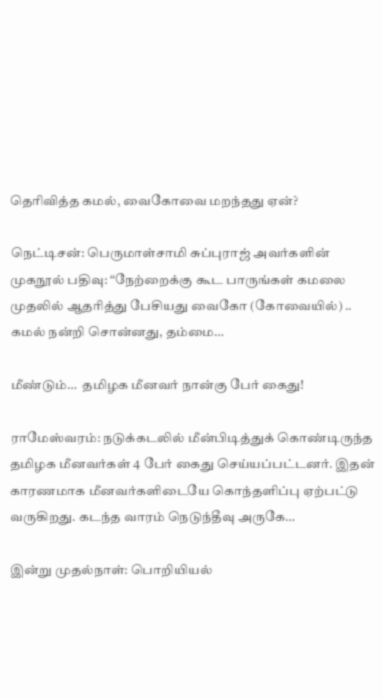தெரிவித்த கமல், வைகோவை மறந்தது ஏன்?

நெட்டிசன்: பெருமாள்சாமி சுப்புராஜ் அவர்களின் முகநூல் பதிவு: “நேற்றைக்கு கூட பாருங்கள் கமலை முதலில் ஆதரித்து பேசியது வைகோ (கோவையில்) .. கமல் நன்றி சொன்னது, தம்மை…

மீண்டும்…  தமிழக மீனவர் நான்கு பேர் கைது!

ராமேஸ்வரம்: நடுக்கடலில் மீன்பிடித்துக் கொண்டிருந்த தமிழக மீனவர்கள் 4 பேர் கைது செய்யப்பட்டனர். இதன் காரணமாக மீனவர்களிடையே கொந்தளிப்பு ஏற்பட்டு வருகிறது. கடந்த வாரம் நெடுந்தீவு அருகே…

இன்று முதல்நாள்: பொறியியல்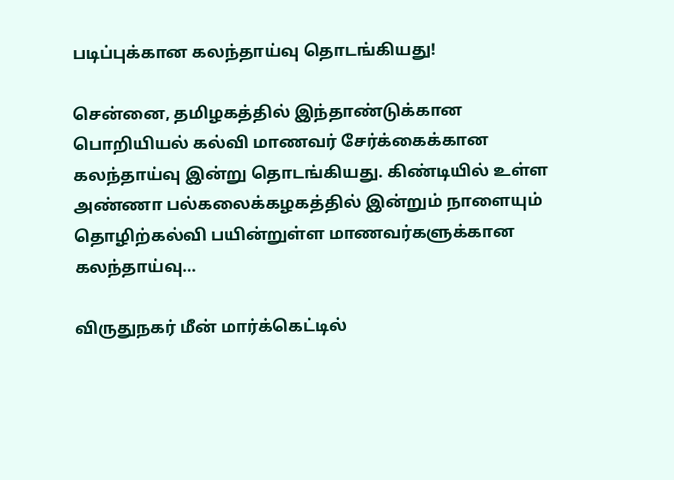படிப்புக்கான கலந்தாய்வு தொடங்கியது!

சென்னை, தமிழகத்தில் இந்தாண்டுக்கான பொறியியல் கல்வி மாணவர் சேர்க்கைக்கான கலந்தாய்வு இன்று தொடங்கியது. கிண்டியில் உள்ள அண்ணா பல்கலைக்கழகத்தில் இன்றும் நாளையும் தொழிற்கல்வி பயின்றுள்ள மாணவர்களுக்கான கலந்தாய்வு…

விருதுநகர் மீன் மார்க்கெட்டில்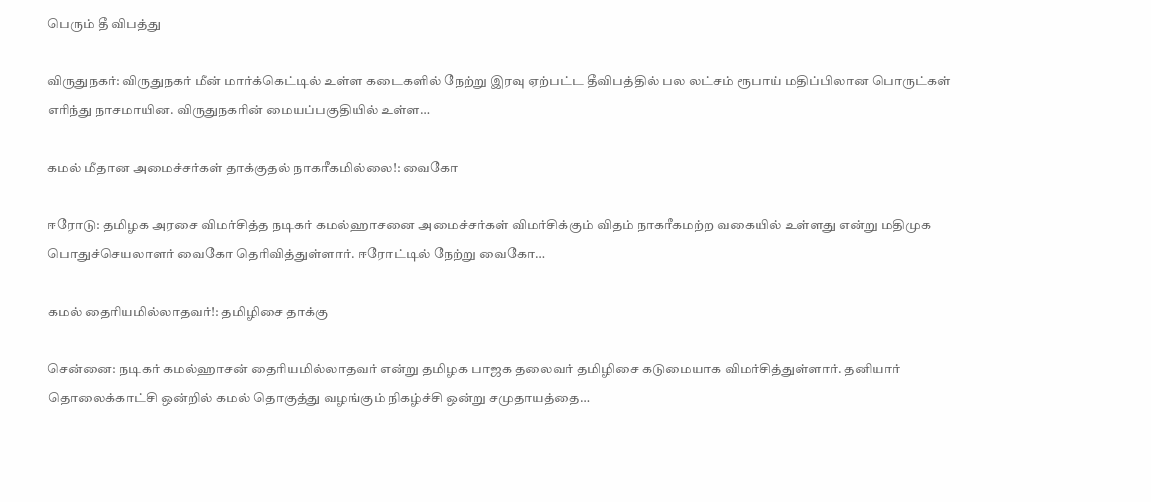பெரும் தீ விபத்து

விருதுநகர்: விருதுநகர் மீன் மார்க்கெட்டில் உள்ள கடைகளில் நேற்று இரவு ஏற்பட்ட தீவிபத்தில் பல லட்சம் ரூபாய் மதிப்பிலான பொருட்கள் எரிந்து நாசமாயின. விருதுநகரின் மையப்பகுதியில் உள்ள…

கமல் மீதான அமைச்சர்கள் தாக்குதல் நாகரீகமில்லை!: வைகோ

ஈரோடு: தமிழக அரசை விமர்சித்த நடிகர் கமல்ஹாசனை அமைச்சர்கள் விமர்சிக்கும் விதம் நாகரீகமற்ற வகையில் உள்ளது என்று மதிமுக பொதுச்செயலாளர் வைகோ தெரிவித்துள்ளார். ஈரோட்டில் நேற்று வைகோ…

கமல் தைரியமில்லாதவர்!: தமிழிசை தாக்கு

சென்னை: நடிகர் கமல்ஹாசன் தைரியமில்லாதவர் என்று தமிழக பாஜக தலைவர் தமிழிசை கடுமையாக விமர்சித்துள்ளார். தனியார் தொலைக்காட்சி ஒன்றில் கமல் தொகுத்து வழங்கும் நிகழ்ச்சி ஒன்று சமுதாயத்தை…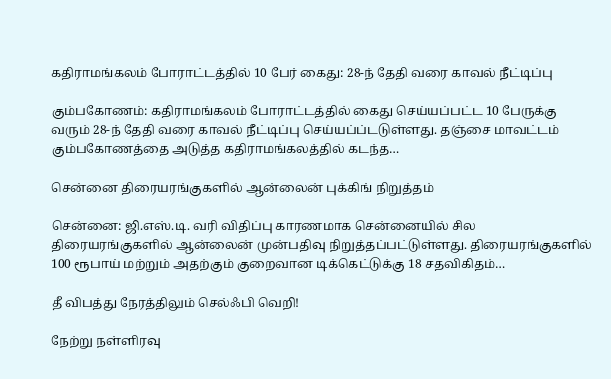கதிராமங்கலம் போராட்டத்தில் 10 பேர் கைது: 28-ந் தேதி வரை காவல் நீட்டிப்பு

கும்பகோணம்: கதிராமங்கலம் போராட்டத்தில் கைது செய்யப்பட்ட 10 பேருக்கு வரும் 28-ந் தேதி வரை காவல் நீட்டிப்பு செய்யப்ப்டடுள்ளது. தஞ்சை மாவட்டம் கும்பகோணத்தை அடுத்த கதிராமங்கலத்தில் கடந்த…

சென்னை திரையரங்குகளில் ஆன்லைன் புக்கிங் நிறுத்தம்

சென்னை: ஜி.எஸ்.டி. வரி விதிப்பு காரணமாக சென்னையில் சில திரையரங்குகளில் ஆன்லைன் முன்பதிவு நிறுத்தப்பட்டுள்ளது. திரையரங்குகளில் 100 ரூபாய் மற்றும் அதற்கும் குறைவான டிக்கெட்டுக்கு 18 சதவிகிதம்…

தீ விபத்து நேரத்திலும் செல்ஃபி வெறி!

நேற்று நள்ளிரவு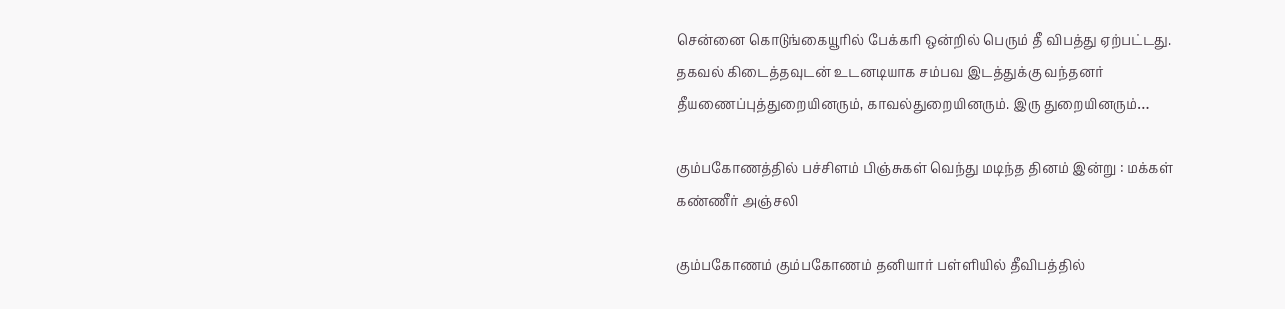சென்னை கொடுங்கையூரில் பேக்கரி ஒன்றில் பெரும் தீ விபத்து ஏற்பட்டது. தகவல் கிடைத்தவுடன் உடனடியாக சம்பவ இடத்துக்கு வந்தனர் தீயணைப்புத்துறையினரும், காவல்துறையினரும். இரு துறையினரும்…

கும்பகோணத்தில் பச்சிளம் பிஞ்சுகள் வெந்து மடிந்த தினம் இன்று : மக்கள் கண்ணீர் அஞ்சலி

கும்பகோணம் கும்பகோணம் தனியார் பள்ளியில் தீவிபத்தில்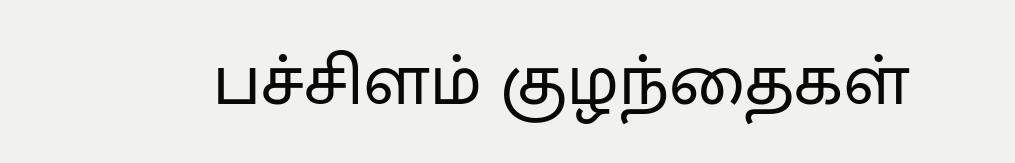பச்சிளம் குழந்தைகள்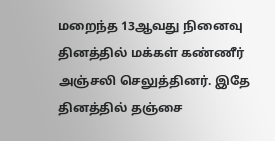மறைந்த 13ஆவது நினைவு தினத்தில் மக்கள் கண்ணீர் அஞ்சலி செலுத்தினர். இதே தினத்தில் தஞ்சை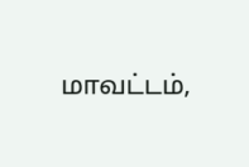மாவட்டம்,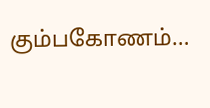கும்பகோணம்…